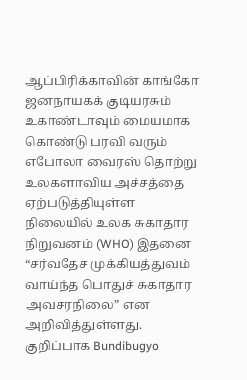ஆப்பிரிக்காவின் காங்கோ ஜனநாயகக் குடியரசும் உகாண்டாவும் மையமாக கொண்டு பரவி வரும் எபோலா வைரஸ் தொற்று உலகளாவிய அச்சத்தை ஏற்படுத்தியுள்ள நிலையில் உலக சுகாதார நிறுவனம் (WHO) இதனை “சர்வதேச முக்கியத்துவம் வாய்ந்த பொதுச் சுகாதார அவசரநிலை” என அறிவித்துள்ளது. குறிப்பாக Bundibugyo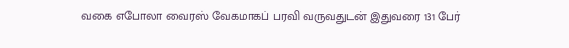வகை எபோலா வைரஸ் வேகமாகப் பரவி வருவதுடன் இதுவரை 131 பேர்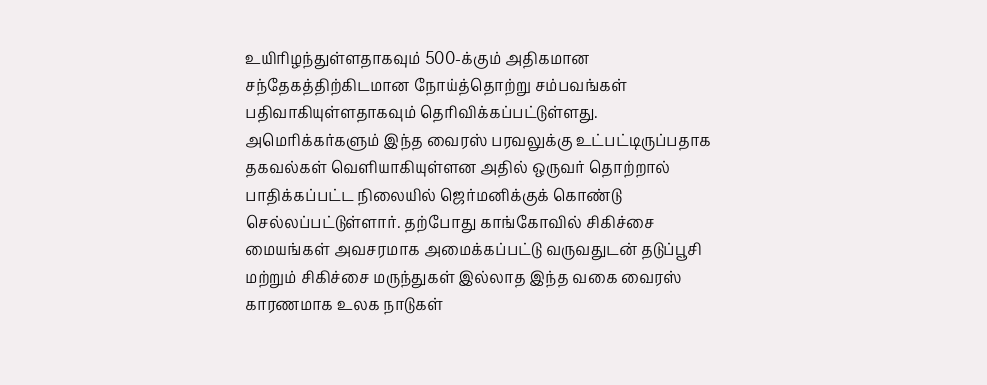உயிரிழந்துள்ளதாகவும் 500-க்கும் அதிகமான சந்தேகத்திற்கிடமான நோய்த்தொற்று சம்பவங்கள் பதிவாகியுள்ளதாகவும் தெரிவிக்கப்பட்டுள்ளது.
அமெரிக்கர்களும் இந்த வைரஸ் பரவலுக்கு உட்பட்டிருப்பதாக தகவல்கள் வெளியாகியுள்ளன அதில் ஒருவர் தொற்றால் பாதிக்கப்பட்ட நிலையில் ஜெர்மனிக்குக் கொண்டு செல்லப்பட்டுள்ளார். தற்போது காங்கோவில் சிகிச்சை மையங்கள் அவசரமாக அமைக்கப்பட்டு வருவதுடன் தடுப்பூசி மற்றும் சிகிச்சை மருந்துகள் இல்லாத இந்த வகை வைரஸ் காரணமாக உலக நாடுகள்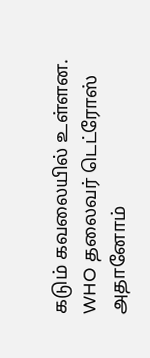கடும் கவலையில் உள்ளன. WHO தலைவர் டெட்ரோஸ் அதானோம்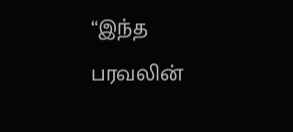“இந்த பரவலின்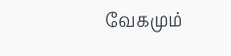வேகமும்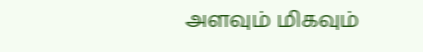அளவும் மிகவும்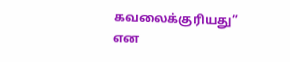கவலைக்குரியது” என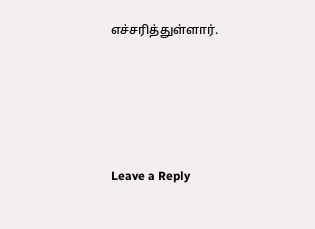எச்சரித்துள்ளார்.





Leave a Reply